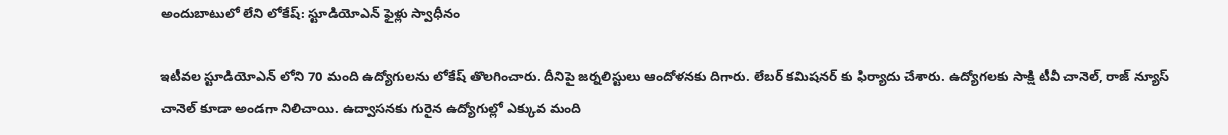అందుబాటులో లేని లోకేష్: స్టూడియోఎన్ ఫైళ్లు స్వాధీనం

ఇటీవల స్టూడియోఎన్ లోని 70 మంది ఉద్యోగులను లోకేష్ తొలగించారు. దీనిపై జర్నలిస్టులు ఆందోళనకు దిగారు. లేబర్ కమిషనర్ కు ఫిర్యాదు చేశారు. ఉద్యోగలకు సాక్షి టీవీ చానెల్, రాజ్ న్యూస్ చానెల్ కూడా అండగా నిలిచాయి. ఉద్వాసనకు గురైన ఉద్యోగుల్లో ఎక్కువ మంది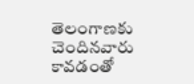తెలంగాణకు చెందినవారు కావడంతో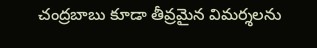చంద్రబాబు కూడా తీవ్రమైన విమర్శలను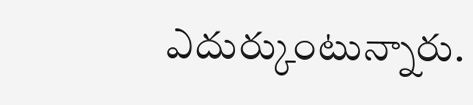ఎదుర్కుంటున్నారు.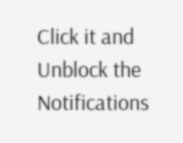Click it and Unblock the Notifications